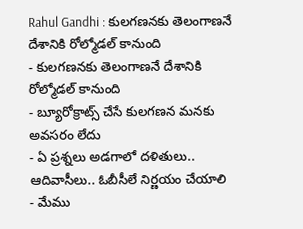Rahul Gandhi : కులగణనకు తెలంగాణనే దేశానికి రోల్మోడల్ కానుంది
- కులగణనకు తెలంగాణనే దేశానికి రోల్మోడల్ కానుంది
- బ్యూరోక్రాట్స్ చేసే కులగణన మనకు అవసరం లేదు
- ఏ ప్రశ్నలు అడగాలో దళితులు.. ఆదివాసీలు.. ఓబీసీలే నిర్ణయం చేయాలి
- మేము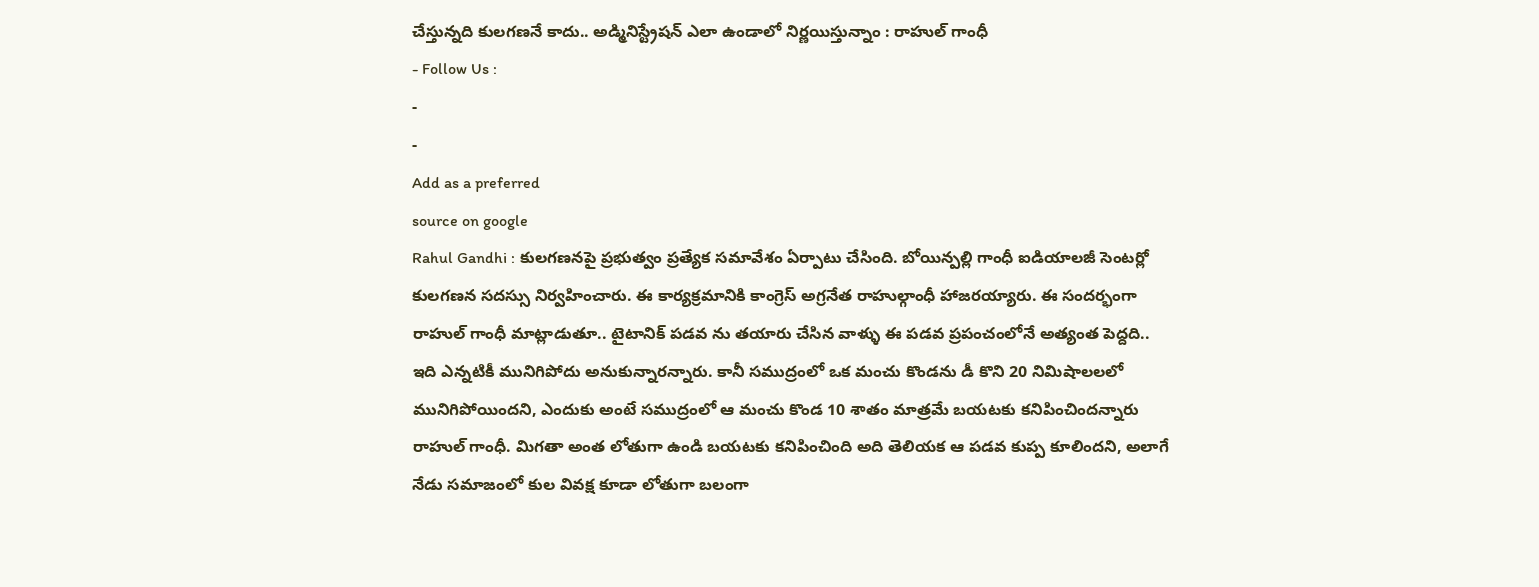చేస్తున్నది కులగణనే కాదు.. అడ్మినిస్ట్రేషన్ ఎలా ఉండాలో నిర్ణయిస్తున్నాం : రాహుల్ గాంధీ
- Follow Us :
-
-
Add as a preferred
source on google
Rahul Gandhi : కులగణనపై ప్రభుత్వం ప్రత్యేక సమావేశం ఏర్పాటు చేసింది. బోయిన్పల్లి గాంధీ ఐడియాలజీ సెంటర్లో కులగణన సదస్సు నిర్వహించారు. ఈ కార్యక్రమానికి కాంగ్రెస్ అగ్రనేత రాహుల్గాంధీ హాజరయ్యారు. ఈ సందర్భంగా రాహుల్ గాంధీ మాట్లాడుతూ.. టైటానిక్ పడవ ను తయారు చేసిన వాళ్ళు ఈ పడవ ప్రపంచంలోనే అత్యంత పెద్దది.. ఇది ఎన్నటికీ మునిగిపోదు అనుకున్నారన్నారు. కానీ సముద్రంలో ఒక మంచు కొండను డీ కొని 20 నిమిషాలలలో మునిగిపోయిందని, ఎందుకు అంటే సముద్రంలో ఆ మంచు కొండ 10 శాతం మాత్రమే బయటకు కనిపించిందన్నారు రాహుల్ గాంధీ. మిగతా అంత లోతుగా ఉండి బయటకు కనిపించింది అది తెలియక ఆ పడవ కుప్ప కూలిందని, అలాగే నేడు సమాజంలో కుల వివక్ష కూడా లోతుగా బలంగా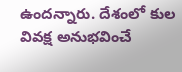ఉందన్నారు. దేశంలో కుల వివక్ష అనుభవించే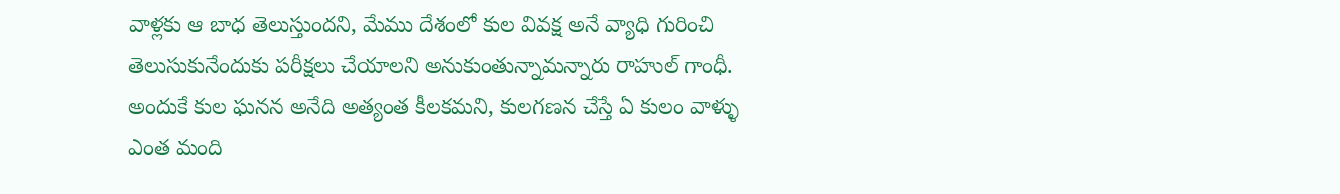వాళ్లకు ఆ బాధ తెలుస్తుందని, మేము దేశంలో కుల వివక్ష అనే వ్యాధి గురించి తెలుసుకునేందుకు పరీక్షలు చేయాలని అనుకుంతున్నామన్నారు రాహుల్ గాంధీ. అందుకే కుల ఘనన అనేది అత్యంత కీలకమని, కులగణన చేస్తే ఏ కులం వాళ్ళు ఎంత మంది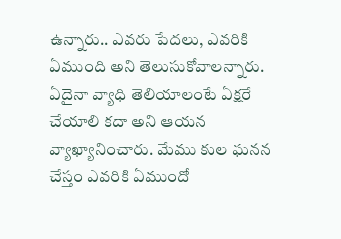ఉన్నారు.. ఎవరు పేదలు, ఎవరికి ఏముంది అని తెలుసుకోవాలన్నారు. ఏదైనా వ్యాధి తెలియాలంటే ఏక్షరే చేయాలి కదా అని ఆయన వ్యాఖ్యానించారు. మేము కుల ఘనన చేస్తం ఎవరికి ఏముందో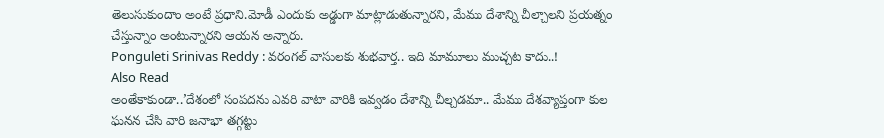తెలుసుకుందాం అంటే ప్రధాని.మోడీ ఎందుకు అడ్డుగా మాట్లాడుతున్నారని, మేము దేశాన్ని చీల్చాలని ప్రయత్నం చేస్తున్నాం అంటున్నారని ఆయన అన్నారు.
Ponguleti Srinivas Reddy : వరంగల్ వాసులకు శుభవార్త.. ఇది మామూలు ముచ్చట కాదు..!
Also Read
అంతేకాకుండా..’దేశంలో సంపదను ఎవరి వాటా వారికి ఇవ్వడం దేశాన్ని చీల్చడమా.. మేము దేశవ్యాప్తంగా కుల ఘనన చేసి వారి జనాభా తగ్గట్టు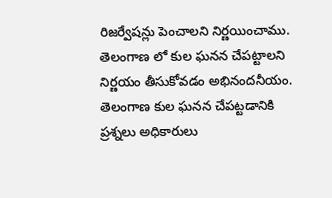రిజర్వేషన్లు పెంచాలని నిర్ణయించాము. తెలంగాణ లో కుల ఘనన చేపట్టాలని నిర్ణయం తీసుకోవడం అభినందనీయం. తెలంగాణ కుల ఘనన చేపట్టడానికి ప్రశ్నలు అధికారులు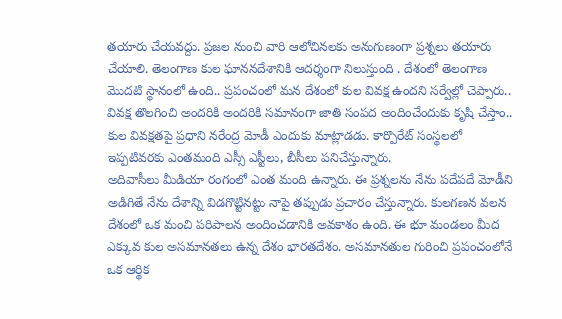తయారు చేయవద్దు. ప్రజల నుంచి వారి ఆలోచినలకు అనుగుణంగా ప్రశ్నలు తయారు చేయాలి. తెలంగాణ కుల ఘాననదేశానికి ఆదర్శంగా నిలుస్తుంది . దేశంలో తెలంగాణ మొదటి స్థానంలో ఉంది.. ప్రపంచంలో మన దేశంలో కుల వివక్ష ఉందని సర్వేల్లో చెప్పారు.. వివక్ష తొలగించి అందరికి అందరికి సమానంగా జాతి సంపద అందించేందుకు కృషి చేస్తాం.. కుల వివక్షతపై ప్రధాని నరేంద్ర మోడీ ఎందుకు మాట్లాడడు. కార్పొరేట్ సంస్థలలో ఇప్పటివరకు ఎంతమంది ఎస్సీ ఎస్టీలు, బీసీలు పనిచేస్తున్నారు.
అదివాసీలు మీడియా రంగంలో ఎంత మంది ఉన్నారు. ఈ ప్రశ్నలను నేను పదేపదే మోడీని అడిగితే నేను దేశాన్ని విడగొట్టినట్టు నాపై తప్పుడు ప్రచారం చేస్తున్నారు. కులగణన వలన దేశంలో ఒక మంచి పరిపాలన అందించడానికి అవకాశం ఉంది. ఈ భూ మండలం మీద ఎక్కువ కుల అసమానతలు ఉన్న దేశం భారతదేశం. అసమానతుల గురించి ప్రపంచంలోనే ఒక ఆర్థిక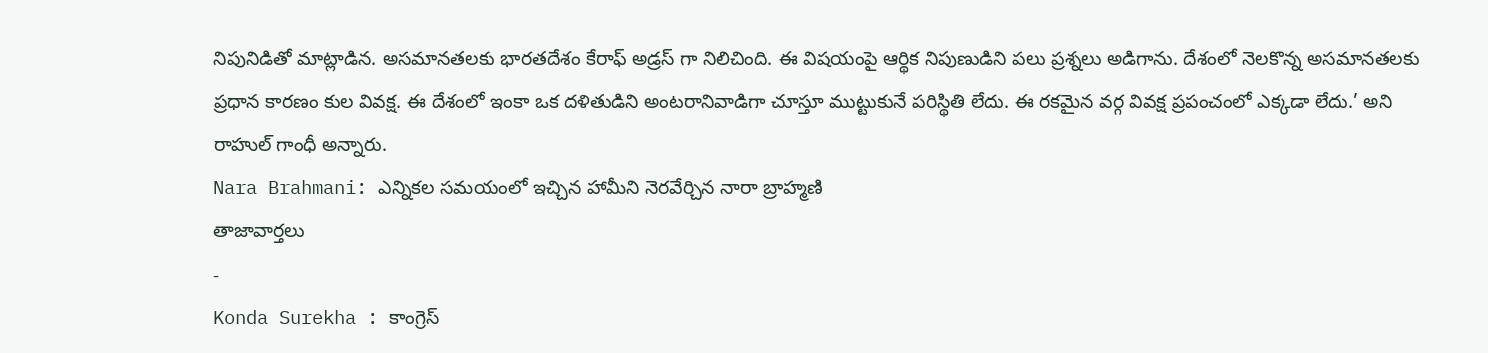నిపునిడితో మాట్లాడిన. అసమానతలకు భారతదేశం కేరాఫ్ అడ్రస్ గా నిలిచింది. ఈ విషయంపై ఆర్థిక నిపుణుడిని పలు ప్రశ్నలు అడిగాను. దేశంలో నెలకొన్న అసమానతలకు ప్రధాన కారణం కుల వివక్ష. ఈ దేశంలో ఇంకా ఒక దళితుడిని అంటరానివాడిగా చూస్తూ ముట్టుకునే పరిస్థితి లేదు. ఈ రకమైన వర్గ వివక్ష ప్రపంచంలో ఎక్కడా లేదు.’ అని రాహుల్ గాంధీ అన్నారు.
Nara Brahmani: ఎన్నికల సమయంలో ఇచ్చిన హామీని నెరవేర్చిన నారా బ్రాహ్మణి
తాజావార్తలు
-
Konda Surekha : కాంగ్రెస్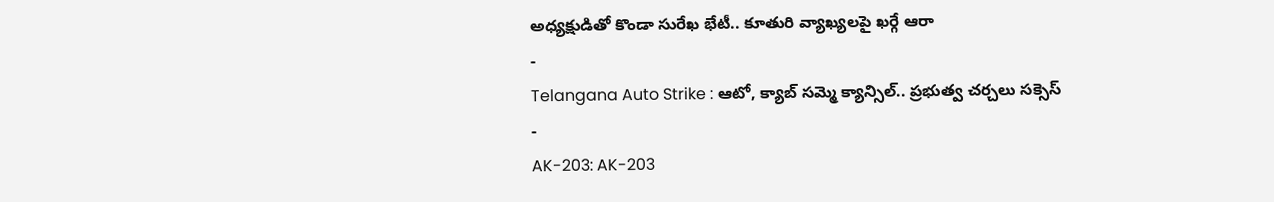అధ్యక్షుడితో కొండా సురేఖ భేటీ.. కూతురి వ్యాఖ్యలపై ఖర్గే ఆరా
-
Telangana Auto Strike : ఆటో, క్యాబ్ సమ్మె క్యాన్సిల్.. ప్రభుత్వ చర్చలు సక్సెస్
-
AK-203: AK-203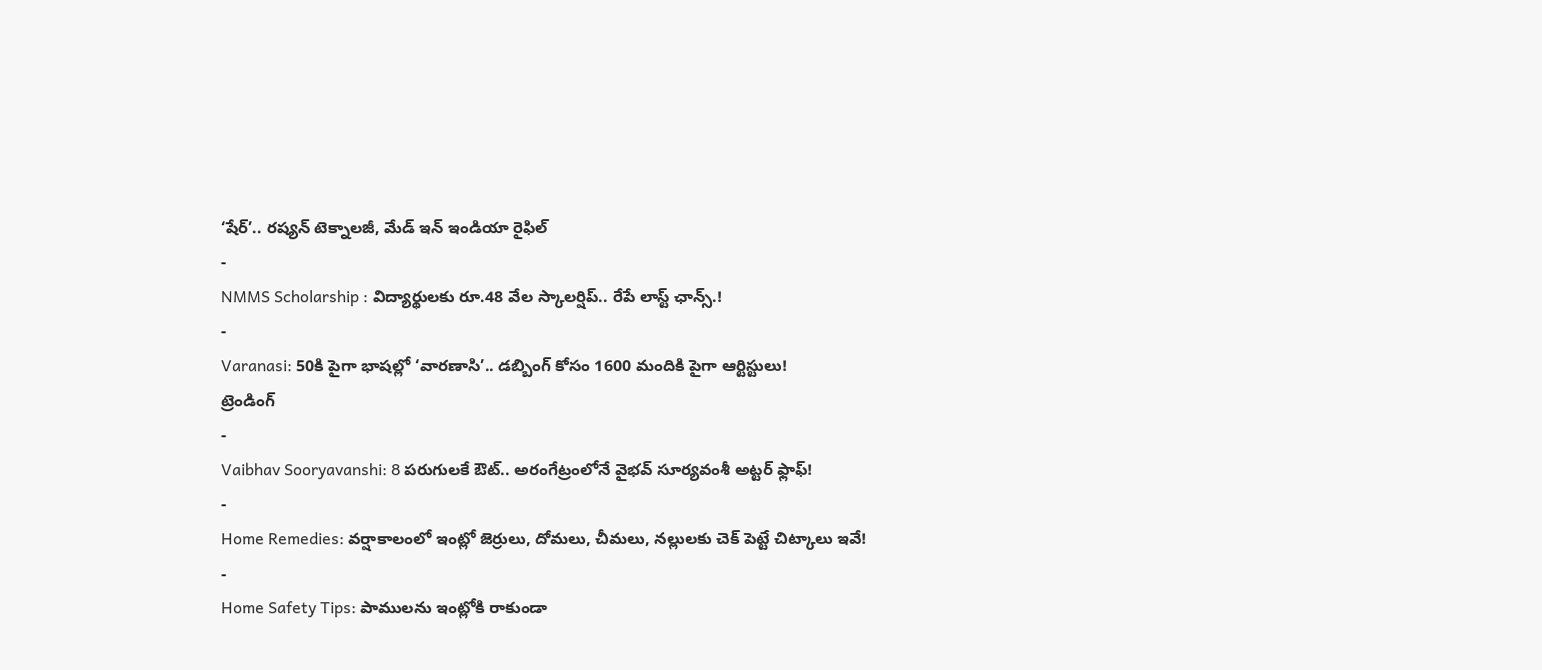‘షేర్’.. రష్యన్ టెక్నాలజీ, మేడ్ ఇన్ ఇండియా రైఫిల్
-
NMMS Scholarship : విద్యార్థులకు రూ.48 వేల స్కాలర్షిప్.. రేపే లాస్ట్ ఛాన్స్.!
-
Varanasi: 50కి పైగా భాషల్లో ‘వారణాసి’.. డబ్బింగ్ కోసం 1600 మందికి పైగా ఆర్టిస్టులు!
ట్రెండింగ్
-
Vaibhav Sooryavanshi: 8 పరుగులకే ఔట్.. అరంగేట్రంలోనే వైభవ్ సూర్యవంశీ అట్టర్ ఫ్లాఫ్!
-
Home Remedies: వర్షాకాలంలో ఇంట్లో జెర్రులు, దోమలు, చీమలు, నల్లులకు చెక్ పెట్టే చిట్కాలు ఇవే!
-
Home Safety Tips: పాములను ఇంట్లోకి రాకుండా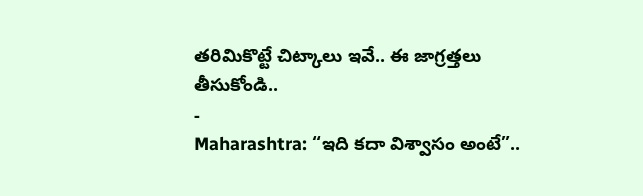తరిమికొట్టే చిట్కాలు ఇవే.. ఈ జాగ్రత్తలు తీసుకోండి..
-
Maharashtra: “ఇది కదా విశ్వాసం అంటే”..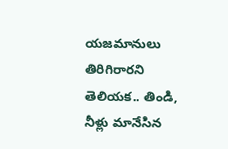యజమానులు తిరిగిరారని తెలియక.. తిండి, నీళ్లు మానేసిన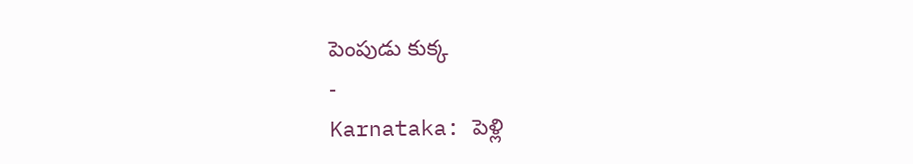పెంపుడు కుక్క
-
Karnataka: పెళ్లి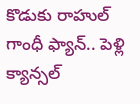కొడుకు రాహుల్ గాంధీ ఫ్యాన్.. పెళ్లి క్యాన్సల్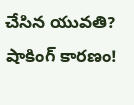చేసిన యువతి? షాకింగ్ కారణం!